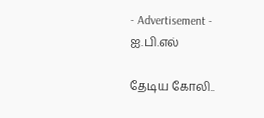- Advertisement -
ஐ.பி.எல்

தேடிய கோலி..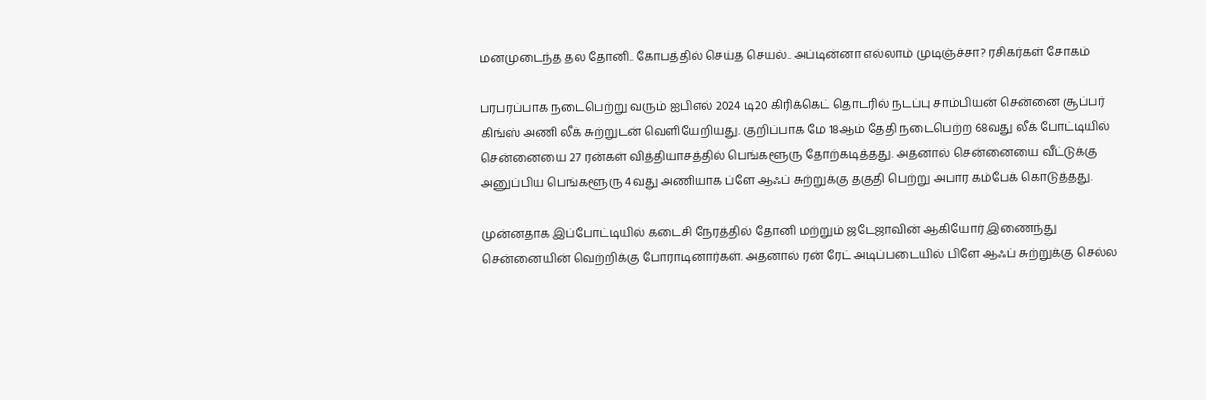மனமுடைந்த தல தோனி.. கோபத்தில் செய்த செயல்.. அப்டின்னா எல்லாம் முடிஞ்ச்சா? ரசிகர்கள் சோகம்

பரபரப்பாக நடைபெற்று வரும் ஐபிஎல் 2024 டி20 கிரிக்கெட் தொடரில் நடப்பு சாம்பியன் சென்னை சூப்பர் கிங்ஸ் அணி லீக் சுற்றுடன் வெளியேறியது. குறிப்பாக மே 18ஆம் தேதி நடைபெற்ற 68வது லீக் போட்டியில் சென்னையை 27 ரன்கள் வித்தியாசத்தில் பெங்களூரு தோற்கடித்தது. அதனால் சென்னையை வீட்டுக்கு அனுப்பிய பெங்களூரு 4வது அணியாக ப்ளே ஆஃப் சுற்றுக்கு தகுதி பெற்று அபார கம்பேக் கொடுத்தது.

முன்னதாக இப்போட்டியில் கடைசி நேரத்தில் தோனி மற்றும் ஜடேஜாவின் ஆகியோர் இணைந்து சென்னையின் வெற்றிக்கு போராடினார்கள். அதனால் ரன் ரேட் அடிப்படையில் பிளே ஆஃப் சுற்றுக்கு செல்ல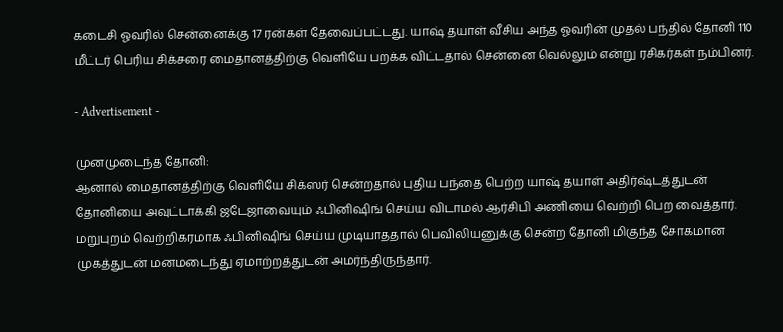கடைசி ஓவரில் சென்னைக்கு 17 ரன்கள் தேவைப்பட்டது. யாஷ் தயாள் வீசிய அந்த ஓவரின் முதல் பந்தில் தோனி 110 மீட்டர் பெரிய சிக்சரை மைதானத்திற்கு வெளியே பறக்க விட்டதால் சென்னை வெல்லும் என்று ரசிகர்கள் நம்பினர்.

- Advertisement -

முனமுடைந்த தோனி:
ஆனால் மைதானத்திற்கு வெளியே சிக்ஸர் சென்றதால் புதிய பந்தை பெற்ற யாஷ் தயாள் அதிர்ஷ்டத்துடன் தோனியை அவுட்டாக்கி ஜடேஜாவையும் ஃபினிஷிங் செய்ய விடாமல் ஆர்சிபி அணியை வெற்றி பெற வைத்தார். மறுபுறம் வெற்றிகரமாக ஃபினிஷிங் செய்ய முடியாததால் பெவிலியனுக்கு சென்ற தோனி மிகுந்த சோகமான முகத்துடன் மனமடைந்து ஏமாற்றத்துடன் அமர்ந்திருந்தார்.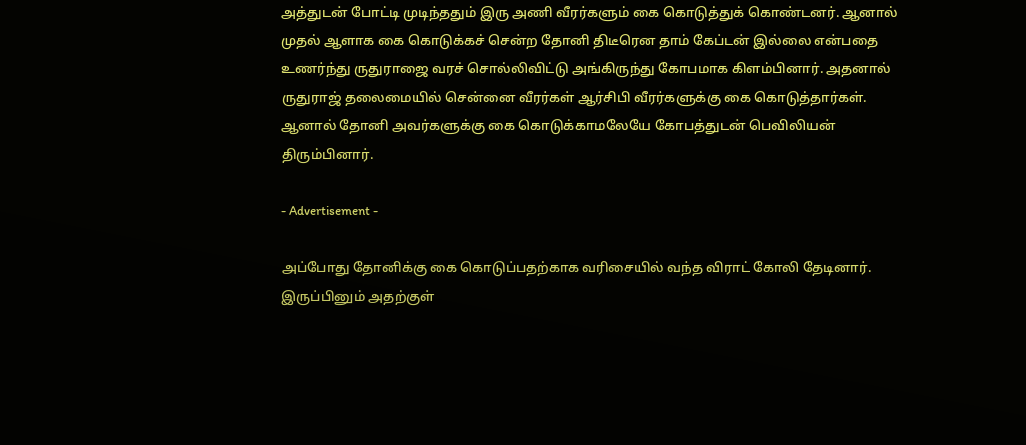அத்துடன் போட்டி முடிந்ததும் இரு அணி வீரர்களும் கை கொடுத்துக் கொண்டனர். ஆனால் முதல் ஆளாக கை கொடுக்கச் சென்ற தோனி திடீரென தாம் கேப்டன் இல்லை என்பதை உணர்ந்து ருதுராஜை வரச் சொல்லிவிட்டு அங்கிருந்து கோபமாக கிளம்பினார். அதனால் ருதுராஜ் தலைமையில் சென்னை வீரர்கள் ஆர்சிபி வீரர்களுக்கு கை கொடுத்தார்கள். ஆனால் தோனி அவர்களுக்கு கை கொடுக்காமலேயே கோபத்துடன் பெவிலியன் திரும்பினார்.

- Advertisement -

அப்போது தோனிக்கு கை கொடுப்பதற்காக வரிசையில் வந்த விராட் கோலி தேடினார். இருப்பினும் அதற்குள்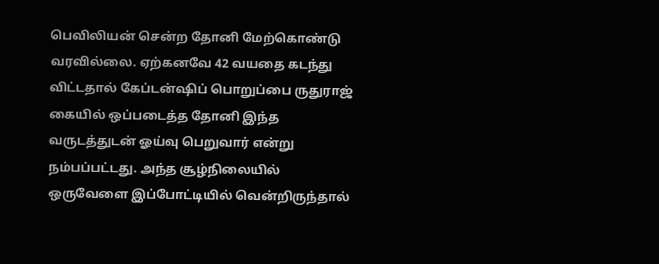பெவிலியன் சென்ற தோனி மேற்கொண்டு வரவில்லை. ஏற்கனவே 42 வயதை கடந்து விட்டதால் கேப்டன்ஷிப் பொறுப்பை ருதுராஜ் கையில் ஒப்படைத்த தோனி இந்த வருடத்துடன் ஓய்வு பெறுவார் என்று நம்பப்பட்டது. அந்த சூழ்நிலையில் ஒருவேளை இப்போட்டியில் வென்றிருந்தால்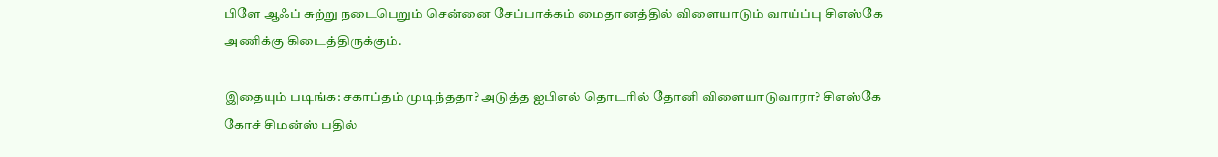பிளே ஆஃப் சுற்று நடைபெறும் சென்னை சேப்பாக்கம் மைதானத்தில் விளையாடும் வாய்ப்பு சிஎஸ்கே அணிக்கு கிடைத்திருக்கும்.

இதையும் படிங்க: சகாப்தம் முடிந்ததா? அடுத்த ஐபிஎல் தொடரில் தோனி விளையாடுவாரா? சிஎஸ்கே கோச் சிமன்ஸ் பதில்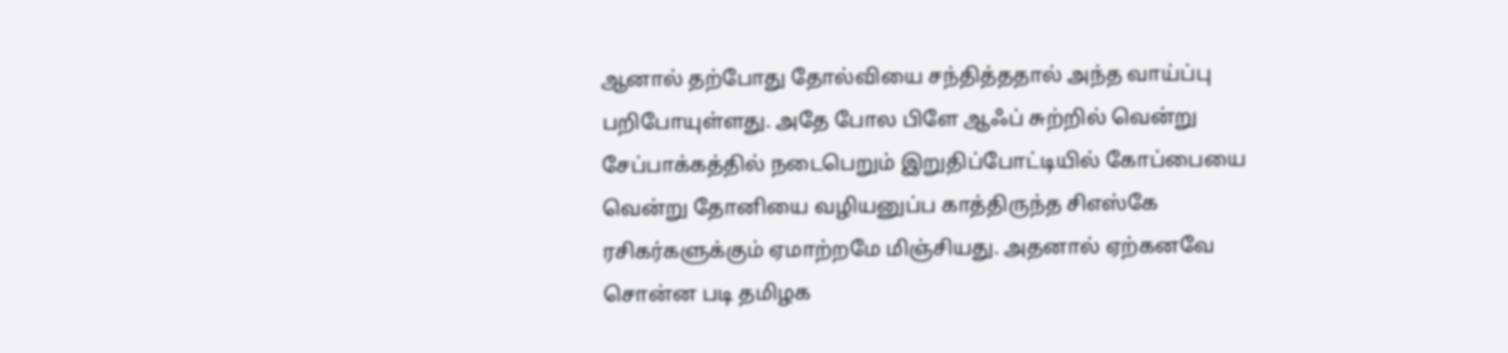ஆனால் தற்போது தோல்வியை சந்தித்ததால் அந்த வாய்ப்பு பறிபோயுள்ளது. அதே போல பிளே ஆஃப் சுற்றில் வென்று சேப்பாக்கத்தில் நடைபெறும் இறுதிப்போட்டியில் கோப்பையை வென்று தோனியை வழியனுப்ப காத்திருந்த சிஎஸ்கே ரசிகர்களுக்கும் ஏமாற்றமே மிஞ்சியது. அதனால் ஏற்கனவே சொன்ன படி தமிழக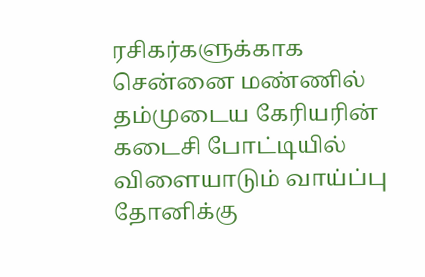ரசிகர்களுக்காக சென்னை மண்ணில் தம்முடைய கேரியரின் கடைசி போட்டியில் விளையாடும் வாய்ப்பு தோனிக்கு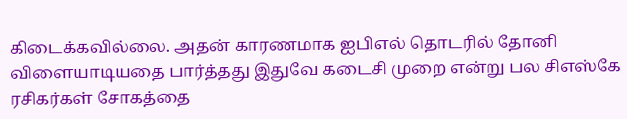கிடைக்கவில்லை. அதன் காரணமாக ஐபிஎல் தொடரில் தோனி விளையாடியதை பார்த்தது இதுவே கடைசி முறை என்று பல சிஎஸ்கே ரசிகர்கள் சோகத்தை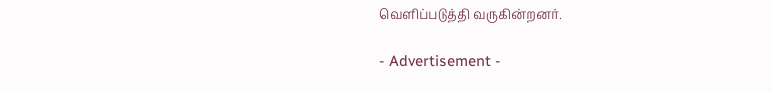வெளிப்படுத்தி வருகின்றனர்.

- Advertisement -